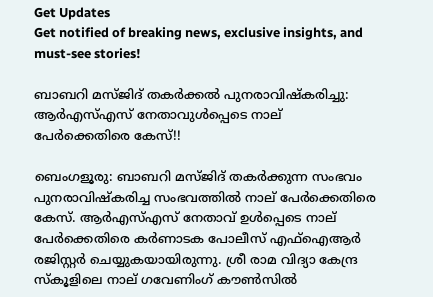Get Updates
Get notified of breaking news, exclusive insights, and must-see stories!

ബാബറി മസ്ജിദ് തകര്‍ക്കല്‍ പുനരാവിഷ്കരിച്ചു: ആര്‍എസ്എസ് നേതാവുള്‍പ്പെടെ നാല് പേര്‍ക്കെതിരെ കേസ്!!

ബെംഗളൂരു: ബാബറി മസ്ജിദ് തകര്‍ക്കുന്ന സംഭവം പുനരാവിഷ്കരിച്ച സംഭവത്തില്‍ നാല് പേര്‍ക്കെതിരെ കേസ്. ആര്‍എസ്എസ് നേതാവ് ഉള്‍പ്പെടെ നാല് പേര്‍ക്കെതിരെ കര്‍ണാടക പോലീസ് എഫ്ഐആര്‍ രജിസ്റ്റര്‍ ചെയ്യുകയായിരുന്നു. ശ്രീ രാമ വിദ്യാ കേന്ദ്ര സ്കൂളിലെ നാല് ഗവേണിംഗ് കൗണ്‍സില്‍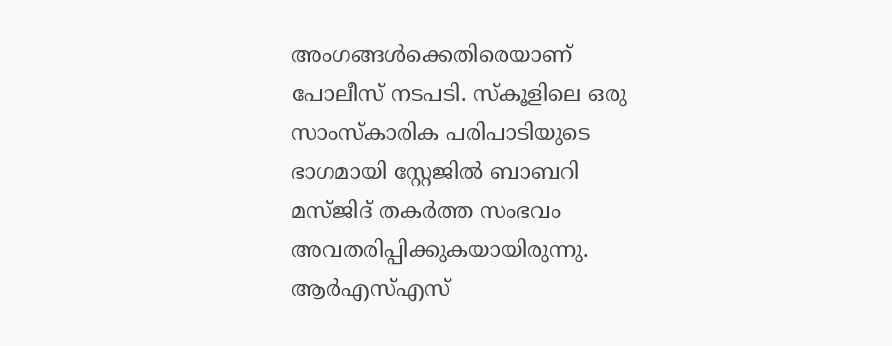അംഗങ്ങള്‍ക്കെതിരെയാണ് പോലീസ് നടപടി. സ്കൂളിലെ ഒരു സാംസ്കാരിക പരിപാടിയുടെ ഭാഗമായി സ്റ്റേജില്‍ ബാബറി മസ്ജിദ് തകര്‍ത്ത സംഭവം അവതരിപ്പിക്കുകയായിരുന്നു. ആര്‍എസ്എസ്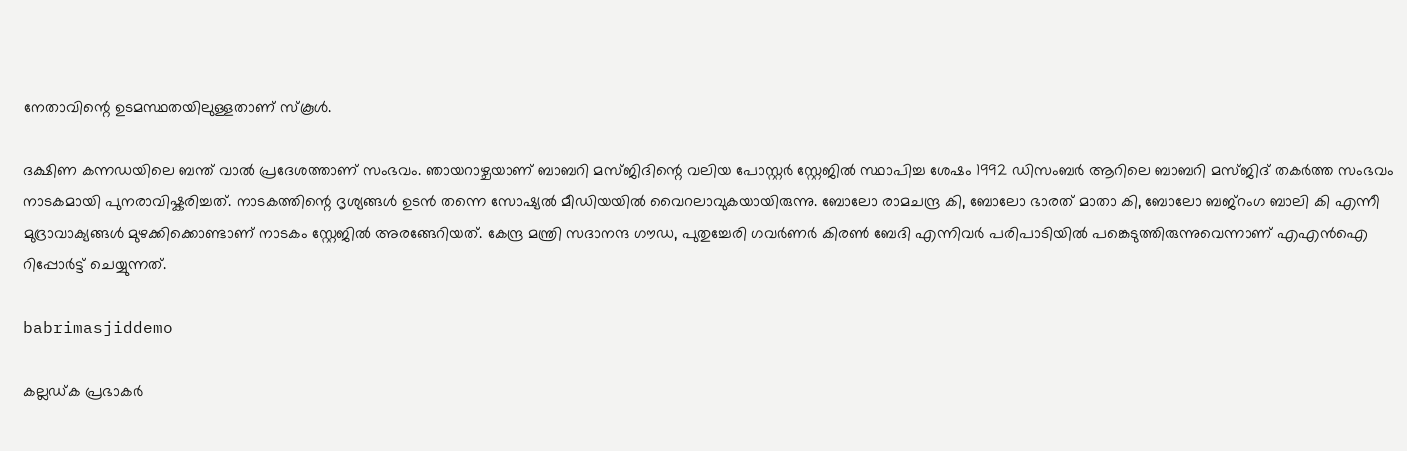നേതാവിന്റെ ഉടമസ്ഥതയിലുള്ളതാണ് സ്കൂള്‍.

ദക്ഷിണ കന്നഡയിലെ ബന്ത് വാല്‍ പ്രദേശത്താണ് സംഭവം. ഞായറാഴ്ചയാണ് ബാബറി മസ്ജിദിന്റെ വലിയ പോസ്റ്റര്‍ സ്റ്റേജില്‍ സ്ഥാപിച്ച ശേഷം 1992 ഡിസംബര്‍ ആറിലെ ബാബറി മസ്ജിദ് തകര്‍ത്ത സംഭവം നാടകമായി പുനരാവിഷ്കരിച്ചത്. നാടകത്തിന്റെ ദൃശ്യങ്ങള്‍ ഉടന്‍ തന്നെ സോഷ്യല്‍ മീഡിയയില്‍ വൈറലാവുകയായിരുന്നു. ബോലോ രാമചന്ദ്ര കി, ബോലോ ഭാരത് മാതാ കി, ബോലോ ബജ്റംഗ ബാലി കി എന്നീ മുദ്രാവാക്യങ്ങള്‍ മുഴക്കിക്കൊണ്ടാണ് നാടകം സ്റ്റേജില്‍ അരങ്ങേറിയത്. കേന്ദ്ര മന്ത്രി സദാനന്ദ ഗൗഡ, പുതുച്ചേരി ഗവര്‍ണര്‍ കിരണ്‍ ബേദി എന്നിവര്‍ പരിപാടിയില്‍ പങ്കെടുത്തിരുന്നുവെന്നാണ് എഎന്‍ഐ റിപ്പോര്‍ട്ട് ചെയ്യുന്നത്.

babrimasjiddemo

കല്ലഡ്ക പ്രഭാകര്‍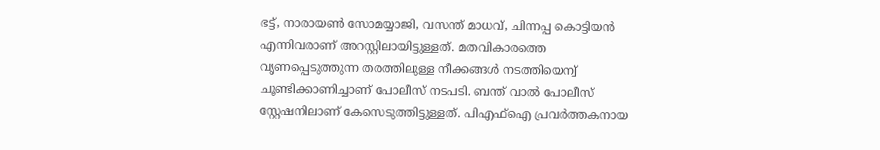ഭട്ട്, നാരായണ്‍ സോമയ്യാജി, വസന്ത് മാധവ്, ചിന്നപ്പ കൊട്ടിയന്‍ എന്നിവരാണ് അറസ്റ്റിലായിട്ടുള്ളത്. മതവികാരത്തെ വൃണപ്പെടുത്തുന്ന തരത്തിലുള്ള നീക്കങ്ങള്‍ നടത്തിയെന്വ് ചൂണ്ടിക്കാണിച്ചാണ് പോലീസ് നടപടി. ബന്ത് വാല്‍ പോലീസ് സ്റ്റേഷനിലാണ് കേസെടുത്തിട്ടുള്ളത്. പിഎഫ്ഐ പ്രവര്‍ത്തകനായ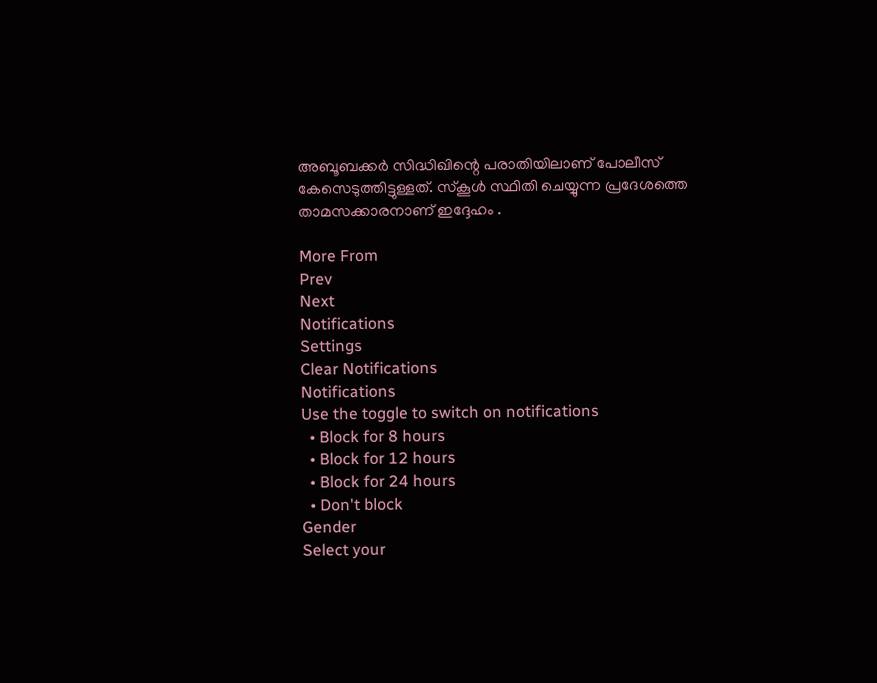അബൂബക്കര്‍ സിദ്ധിഖിന്റെ പരാതിയിലാണ് പോലീസ് കേസെടുത്തിട്ടുള്ളത്. സ്കൂള്‍ സ്ഥിതി ചെയ്യുന്ന പ്രദേശത്തെ താമസക്കാരനാണ് ഇദ്ദേഹം .

More From
Prev
Next
Notifications
Settings
Clear Notifications
Notifications
Use the toggle to switch on notifications
  • Block for 8 hours
  • Block for 12 hours
  • Block for 24 hours
  • Don't block
Gender
Select your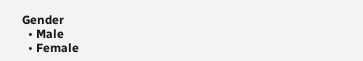Gender
  • Male
  • Female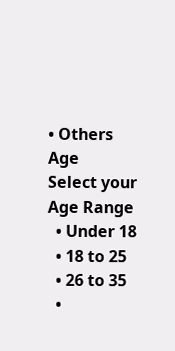• Others
Age
Select your Age Range
  • Under 18
  • 18 to 25
  • 26 to 35
  •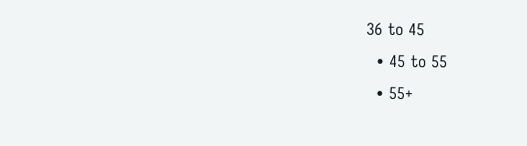36 to 45
  • 45 to 55
  • 55+